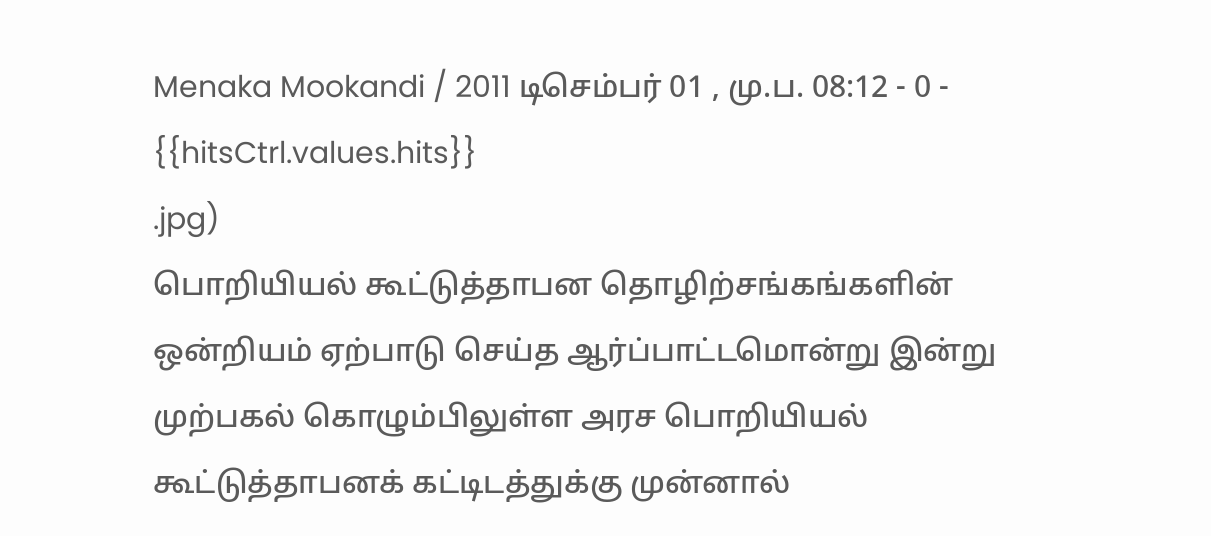Menaka Mookandi / 2011 டிசெம்பர் 01 , மு.ப. 08:12 - 0 - {{hitsCtrl.values.hits}}
.jpg)
பொறியியல் கூட்டுத்தாபன தொழிற்சங்கங்களின் ஒன்றியம் ஏற்பாடு செய்த ஆர்ப்பாட்டமொன்று இன்று முற்பகல் கொழும்பிலுள்ள அரச பொறியியல் கூட்டுத்தாபனக் கட்டிடத்துக்கு முன்னால்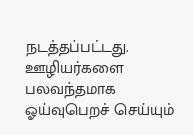நடத்தப்பட்டது. ஊழியர்களை பலவந்தமாக ஓய்வுபெறச் செய்யும்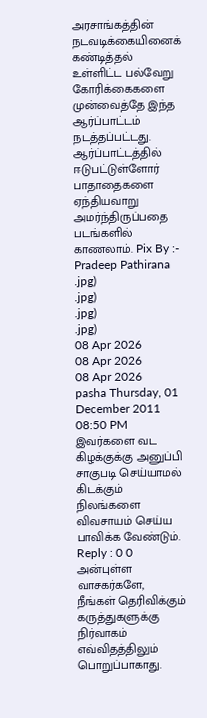அரசாங்கத்தின் நடவடிக்கையினைக் கண்டித்தல் உள்ளிட்ட பல்வேறு கோரிக்கைகளை முன்வைத்தே இந்த ஆர்ப்பாட்டம் நடத்தப்பட்டது. ஆர்ப்பாட்டத்தில் ஈடுபட்டுள்ளோர் பாதாதைகளை ஏந்தியவாறு அமர்ந்திருப்பதை படங்களில் காணலாம். Pix By :- Pradeep Pathirana
.jpg)
.jpg)
.jpg)
.jpg)
08 Apr 2026
08 Apr 2026
08 Apr 2026
pasha Thursday, 01 December 2011 08:50 PM
இவர்களை வட கிழக்குக்கு அனுப்பி சாகுபடி செய்யாமல் கிடக்கும் நிலங்களை விவசாயம் செய்ய பாவிக்க வேண்டும்.
Reply : 0 0
அன்புள்ள வாசகர்களே,
நீங்கள் தெரிவிக்கும் கருத்துகளுக்கு நிர்வாகம் எவ்விதத்திலும் பொறுப்பாகாது.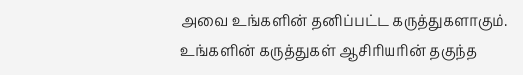அவை உங்களின் தனிப்பட்ட கருத்துகளாகும். உங்களின் கருத்துகள் ஆசிரியரின் தகுந்த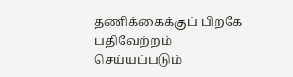தணிக்கைக்குப் பிறகே பதிவேற்றம் செய்யப்படும்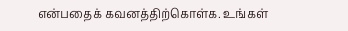என்பதைக் கவனத்திற்கொள்க. உங்கள்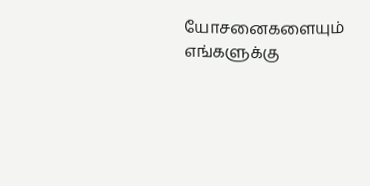யோசனைகளையும் எங்களுக்கு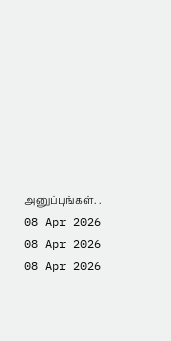அனுப்புங்கள். .
08 Apr 2026
08 Apr 2026
08 Apr 2026